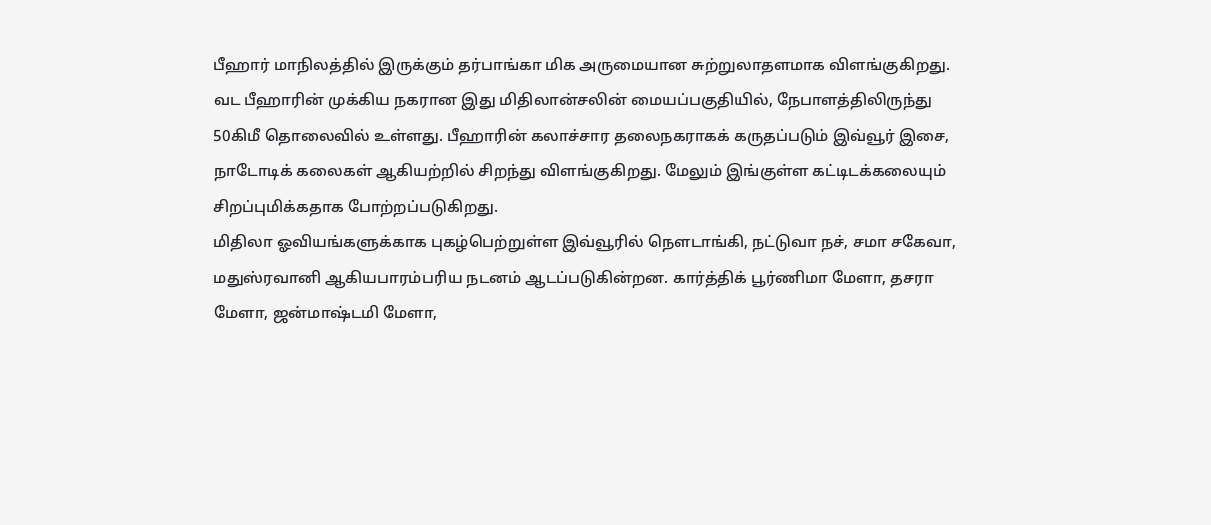பீஹார் மாநிலத்தில் இருக்கும் தர்பாங்கா மிக அருமையான சுற்றுலாதளமாக விளங்குகிறது. வட பீஹாரின் முக்கிய நகரான இது மிதிலான்சலின் மையப்பகுதியில், நேபாளத்திலிருந்து 50கிமீ தொலைவில் உள்ளது. பீஹாரின் கலாச்சார தலைநகராகக் கருதப்படும் இவ்வூர் இசை, நாடோடிக் கலைகள் ஆகியற்றில் சிறந்து விளங்குகிறது. மேலும் இங்குள்ள கட்டிடக்கலையும் சிறப்புமிக்கதாக போற்றப்படுகிறது.
மிதிலா ஓவியங்களுக்காக புகழ்பெற்றுள்ள இவ்வூரில் நெளடாங்கி, நட்டுவா நச், சமா சகேவா, மதுஸ்ரவானி ஆகியபாரம்பரிய நடனம் ஆடப்படுகின்றன. கார்த்திக் பூர்ணிமா மேளா, தசரா மேளா, ஜன்மாஷ்டமி மேளா,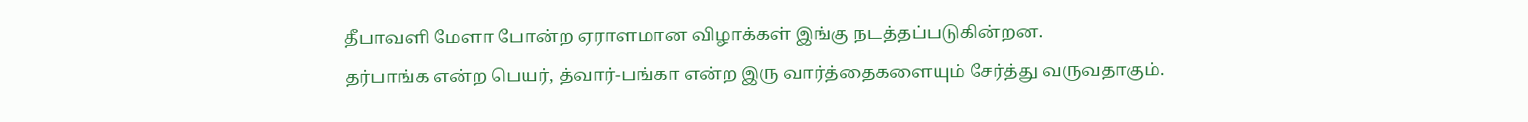தீபாவளி மேளா போன்ற ஏராளமான விழாக்கள் இங்கு நடத்தப்படுகின்றன.
தர்பாங்க என்ற பெயர், த்வார்-பங்கா என்ற இரு வார்த்தைகளையும் சேர்த்து வருவதாகும்.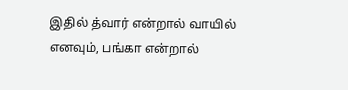இதில் த்வார் என்றால் வாயில் எனவும், பங்கா என்றால்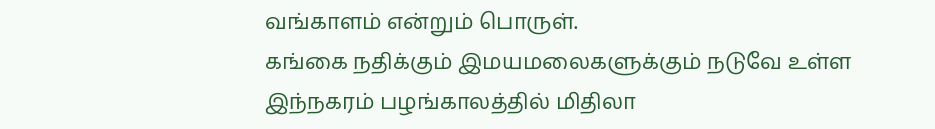வங்காளம் என்றும் பொருள்.
கங்கை நதிக்கும் இமயமலைகளுக்கும் நடுவே உள்ள இந்நகரம் பழங்காலத்தில் மிதிலா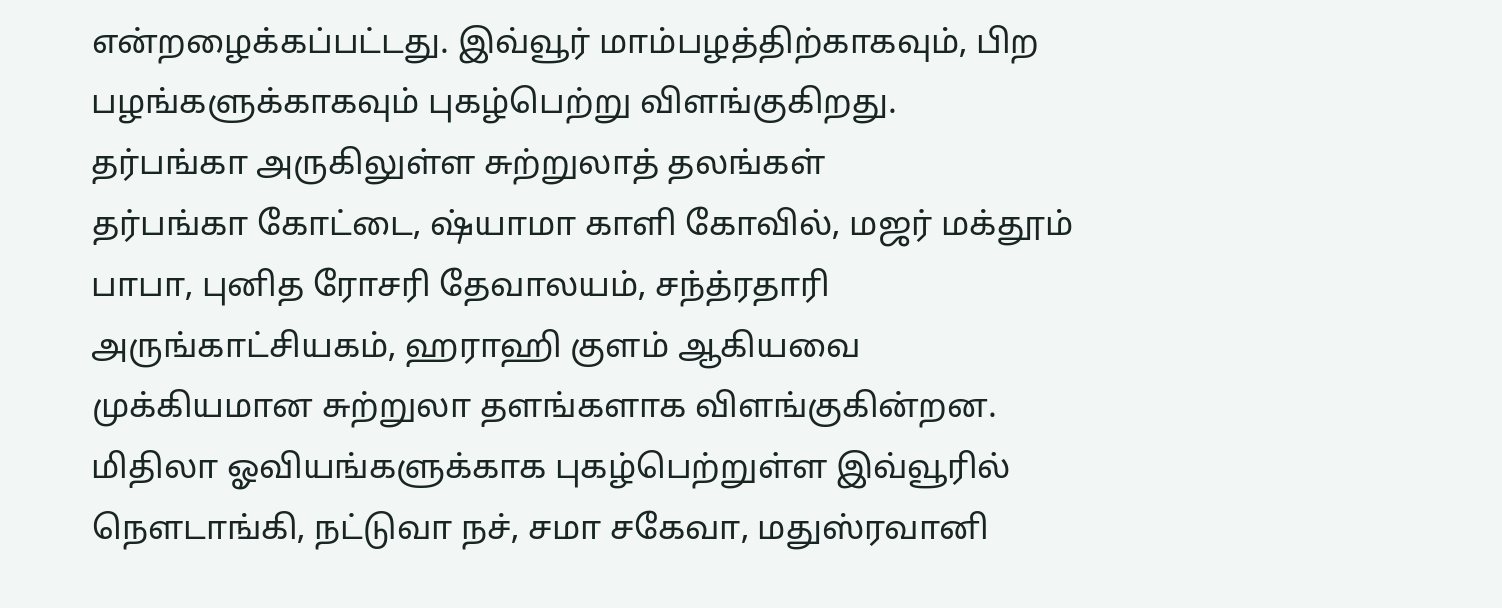என்றழைக்கப்பட்டது. இவ்வூர் மாம்பழத்திற்காகவும், பிற பழங்களுக்காகவும் புகழ்பெற்று விளங்குகிறது.
தர்பங்கா அருகிலுள்ள சுற்றுலாத் தலங்கள்
தர்பங்கா கோட்டை, ஷ்யாமா காளி கோவில், மஜர் மக்தூம் பாபா, புனித ரோசரி தேவாலயம், சந்த்ரதாரி அருங்காட்சியகம், ஹராஹி குளம் ஆகியவை முக்கியமான சுற்றுலா தளங்களாக விளங்குகின்றன.
மிதிலா ஓவியங்களுக்காக புகழ்பெற்றுள்ள இவ்வூரில் நெளடாங்கி, நட்டுவா நச், சமா சகேவா, மதுஸ்ரவானி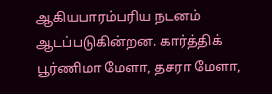ஆகியபாரம்பரிய நடனம் ஆடப்படுகின்றன. கார்த்திக் பூர்ணிமா மேளா, தசரா மேளா,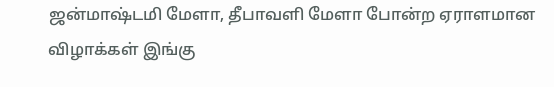ஜன்மாஷ்டமி மேளா, தீபாவளி மேளா போன்ற ஏராளமான விழாக்கள் இங்கு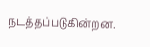நடத்தப்படுகின்றன.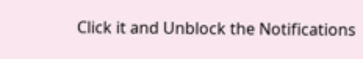Click it and Unblock the Notifications